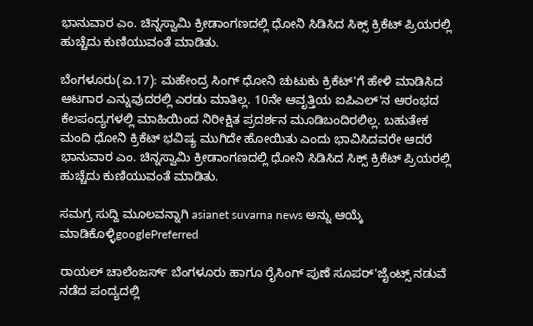ಭಾನುವಾರ ಎಂ. ಚಿನ್ನಸ್ವಾಮಿ ಕ್ರೀಡಾಂಗಣದಲ್ಲಿ ಧೋನಿ ಸಿಡಿಸಿದ ಸಿಕ್ಸ್ ಕ್ರಿಕೆಟ್ ಪ್ರಿಯರಲ್ಲಿ ಹುಚ್ಚೆದು ಕುಣಿಯುವಂತೆ ಮಾಡಿತು.

ಬೆಂಗಳೂರು(ಏ.17): ಮಹೇಂದ್ರ ಸಿಂಗ್ ಧೋನಿ ಚುಟುಕು ಕ್ರಿಕೆಟ್'ಗೆ ಹೇಳಿ ಮಾಡಿಸಿದ ಆಟಗಾರ ಎನ್ನುವುದರಲ್ಲಿ ಎರಡು ಮಾತಿಲ್ಲ. 10ನೇ ಆವೃತ್ತಿಯ ಐಪಿಎಲ್'ನ ಆರಂಭದ ಕೆಲಪಂದ್ಯಗಳಲ್ಲಿ ಮಾಹಿಯಿಂದ ನಿರೀಕ್ಷಿತ ಪ್ರದರ್ಶನ ಮೂಡಿಬಂದಿರಲಿಲ್ಲ. ಬಹುತೇಕ ಮಂದಿ ಧೋನಿ ಕ್ರಿಕೆಟ್ ಭವಿಷ್ಯ ಮುಗಿದೇ ಹೋಯಿತು ಎಂದು ಭಾವಿಸಿದವರೇ ಆದರೆ ಭಾನುವಾರ ಎಂ. ಚಿನ್ನಸ್ವಾಮಿ ಕ್ರೀಡಾಂಗಣದಲ್ಲಿ ಧೋನಿ ಸಿಡಿಸಿದ ಸಿಕ್ಸ್ ಕ್ರಿಕೆಟ್ ಪ್ರಿಯರಲ್ಲಿ ಹುಚ್ಚೆದು ಕುಣಿಯುವಂತೆ ಮಾಡಿತು.

ಸಮಗ್ರ ಸುದ್ದಿ ಮೂಲವನ್ನಾಗಿ asianet suvarna news ಅನ್ನು ಆಯ್ಕೆ ಮಾಡಿಕೊಳ್ಳಿgooglePreferred

ರಾಯಲ್ ಚಾಲೆಂಜರ್ಸ್ ಬೆಂಗಳೂರು ಹಾಗೂ ರೈಸಿಂಗ್ ಪುಣೆ ಸೂಪರ್'ಜೈಂಟ್ಸ್ ನಡುವೆ ನಡೆದ ಪಂದ್ಯದಲ್ಲಿ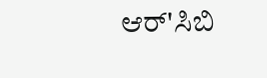ಆರ್'ಸಿಬಿ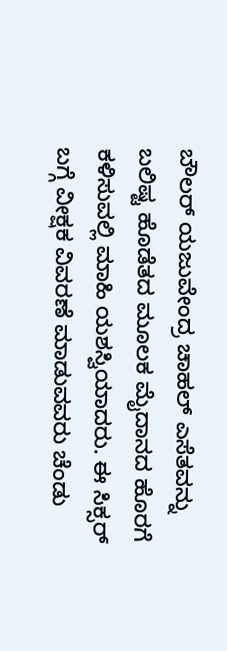ಬೌಲರ್ ಯಜುವೇಂದ್ರ ಚಾಹಲ್ ಎಸೆತವನ್ನು ಬಲಿಷ್ಟ ಹೊಡೆತದ ಮೂಲಕ ಮೈದಾನದ ಹೊರಗೆ ಕಳಿಸುವಲ್ಲಿ ಮಾಹಿ ಯಶಸ್ವಿಯಾದರು. ಈ ಸಿಕ್ಸರ್ ಬಗ್ಗೆ ವೀಕ್ಷಕ ವಿವರಣೆ ಮಾಡುವವರು ಚೆಂಡು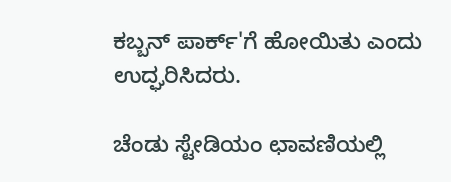ಕಬ್ಬನ್ ಪಾರ್ಕ್'ಗೆ ಹೋಯಿತು ಎಂದು ಉದ್ಘರಿಸಿದರು.

ಚೆಂಡು ಸ್ಟೇಡಿಯಂ ಛಾವಣಿಯಲ್ಲಿ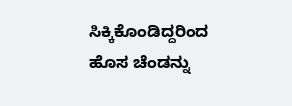ಸಿಕ್ಕಿಕೊಂಡಿದ್ದರಿಂದ ಹೊಸ ಚೆಂಡನ್ನು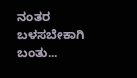ನಂತರ ಬಳಸಬೇಕಾಗಿ ಬಂತು...